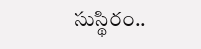సుస్థిరం..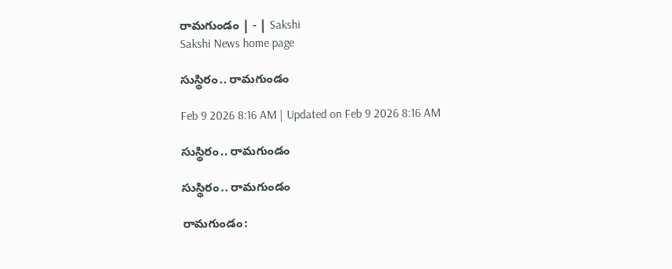రామగుండం | - | Sakshi
Sakshi News home page

సుస్థిరం.. రామగుండం

Feb 9 2026 8:16 AM | Updated on Feb 9 2026 8:16 AM

సుస్థిరం.. రామగుండం

సుస్థిరం.. రామగుండం

రామగుండం: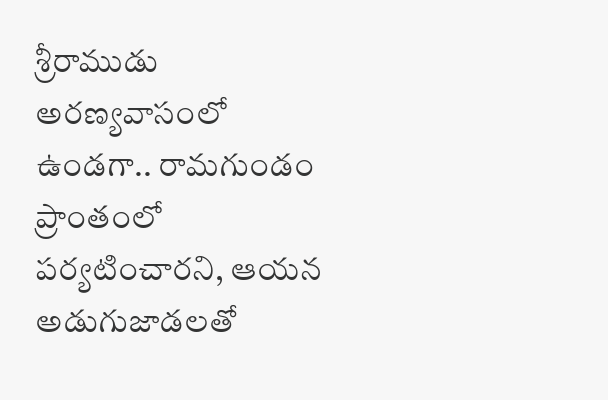శ్రీరాముడు అరణ్యవాసంలో ఉండగా.. రామగుండం ప్రాంతంలో పర్యటించారని, ఆయన అడుగుజాడలతో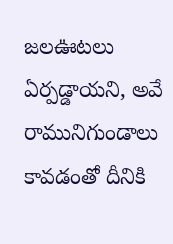జలఊటలు ఏర్పడ్డాయని, అవే రామునిగుండాలు కావడంతో దీనికి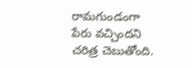రామగుండంగా పేరు వచ్చిందని చరిత్ర చెబుతోంది.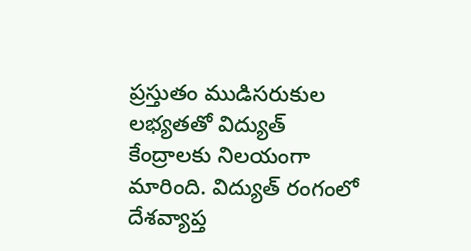ప్రస్తుతం ముడిసరుకుల లభ్యతతో విద్యుత్‌ కేంద్రాలకు నిలయంగా మారింది. విద్యుత్‌ రంగంలో దేశవ్యాప్త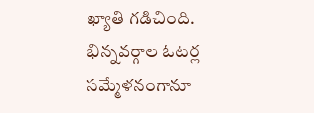ఖ్యాతి గడిచింది. భిన్నవర్గాల ఓటర్ల సమ్మేళనంగానూ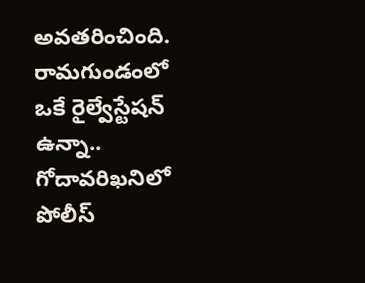అవతరించింది. రామగుండంలో ఒకే రైల్వేస్టేషన్‌ ఉన్నా.. గోదావరిఖనిలో పోలీస్‌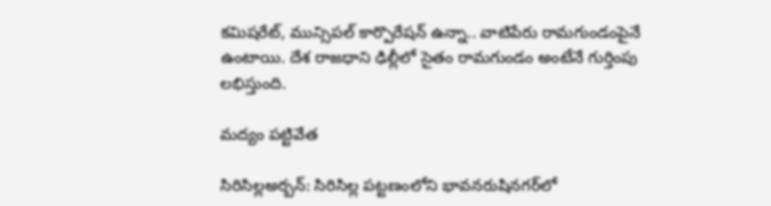కమిషరేట్‌, మున్సిపల్‌ కార్పొరేషన్‌ ఉన్నా.. వాటిపేరు రామగుండంపైనే ఉంటాయి. దేశ రాజధాని ఢిల్లీలో సైతం రామగుండం అంటేనే గుర్తింపు లభిస్తుంది.

మద్యం పట్టివేత

సిరిసిల్లఅర్బన్‌: సిరిసిల్ల పట్టణంలోని భావనరుషినగర్‌లో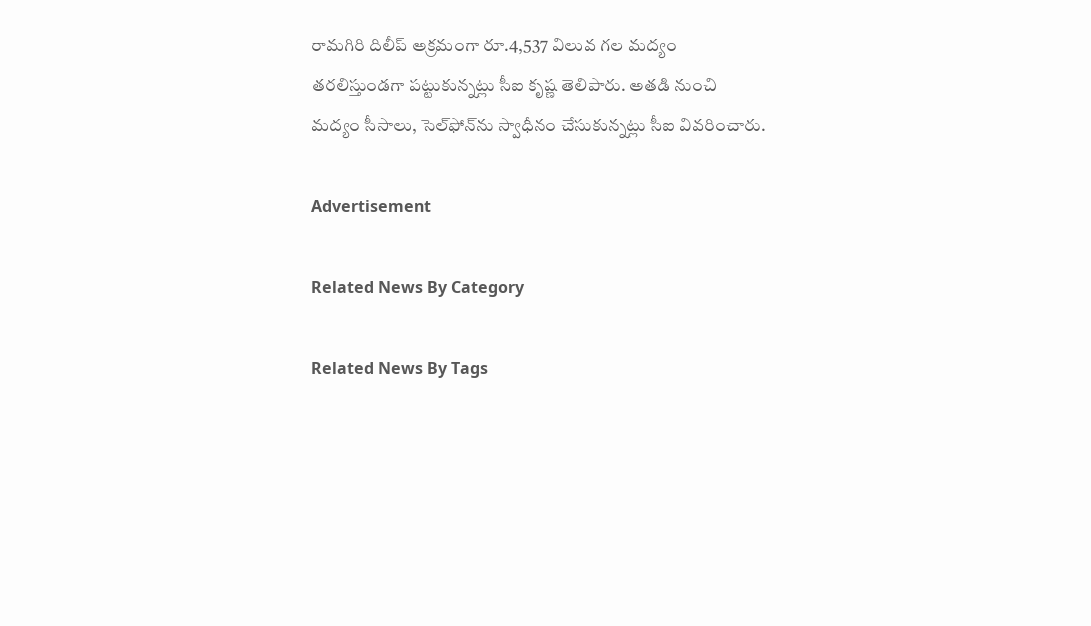రామగిరి దిలీప్‌ అక్రమంగా రూ.4,537 విలువ గల మద్యం తరలిస్తుండగా పట్టుకున్నట్లు సీఐ కృష్ణ తెలిపారు. అతడి నుంచి మద్యం సీసాలు, సెల్‌ఫోన్‌ను స్వాధీనం చేసుకున్నట్లు సీఐ వివరించారు.

Advertisement

Related News By Category

Related News By Tags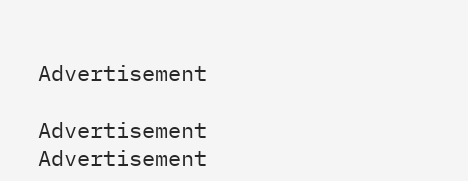Advertisement

Advertisement
Advertisement